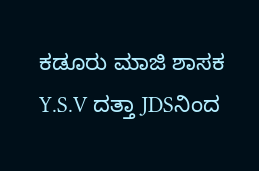ಕಡೂರು ಮಾಜಿ ಶಾಸಕ Y.S.V ದತ್ತಾ JDSನಿಂದ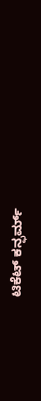ಟಿಕೆಟ್ ಕನ್ಫರ್ಮ್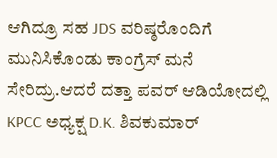ಆಗಿದ್ರೂ ಸಹ JDS ವರಿಷ್ಠರೊಂದಿಗೆ ಮುನಿಸಿಕೊಂಡು ಕಾಂಗ್ರೆಸ್ ಮನೆ ಸೇರಿದ್ರು.ಆದರೆ ದತ್ತಾ ಪವರ್ ಆಡಿಯೋದಲ್ಲಿ KPCC ಅಧ್ಯಕ್ಷ D.K. ಶಿವಕುಮಾರ್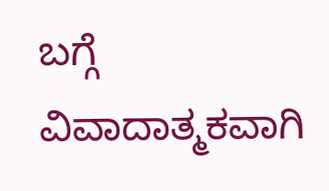ಬಗ್ಗೆ ವಿವಾದಾತ್ಮಕವಾಗಿ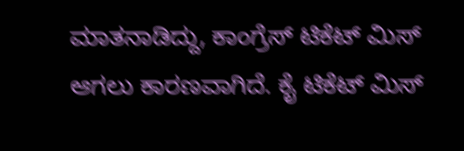ಮಾತನಾಡಿದ್ದು, ಕಾಂಗ್ರೆಸ್ ಟಿಕೆಟ್ ಮಿಸ್ ಆಗಲು ಕಾರಣವಾಗಿದೆ. ಕೈ ಟಿಕೆಟ್ ಮಿಸ್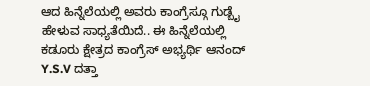ಆದ ಹಿನ್ನೆಲೆಯಲ್ಲಿ ಅವರು ಕಾಂಗ್ರೆಸ್ಗೂ ಗುಡ್ಬೈ ಹೇಳುವ ಸಾಧ್ಯತೆಯಿದೆ.. ಈ ಹಿನ್ನೆಲೆಯಲ್ಲಿ ಕಡೂರು ಕ್ಷೇತ್ರದ ಕಾಂಗ್ರೆಸ್ ಅಭ್ಯರ್ಥಿ ಆನಂದ್ Y.S.V ದತ್ತಾ